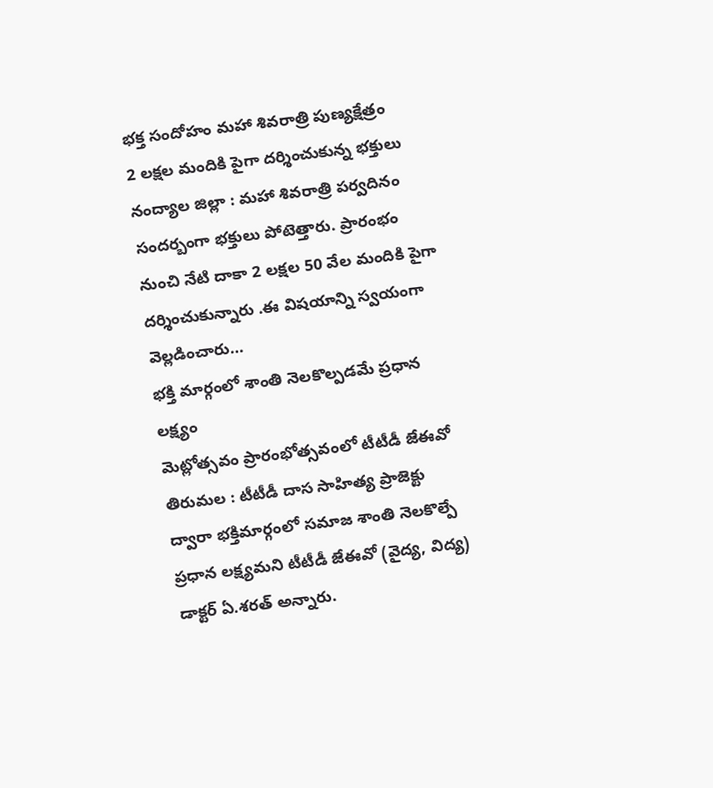భక్త సందోహం మహా శివరాత్రి పుణ్యక్షేత్రం
2 లక్షల మందికి పైగా దర్శించుకున్న భక్తులు నంద్యాల జిల్లా : మహా శివరాత్రి పర్వదినం సందర్బంగా భక్తులు పోటెత్తారు. ప్రారంభం నుంచి నేటి దాకా 2 లక్షల 50 వేల మందికి పైగా దర్శించుకున్నారు .ఈ విషయాన్ని స్వయంగా వెల్లడించారు…
భక్తి మార్గంలో శాంతి నెలకొల్పడమే ప్రధాన లక్ష్యం
మెట్లోత్సవం ప్రారంభోత్సవంలో టీటీడీ జేఈవో తిరుమల : టీటీడీ దాస సాహిత్య ప్రాజెక్టు ద్వారా భక్తిమార్గంలో సమాజ శాంతి నెలకొల్పే ప్రధాన లక్ష్యమని టీటీడీ జేఈవో (వైద్య, విద్య) డాక్టర్ ఏ.శరత్ అన్నారు.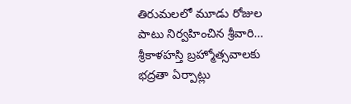తిరుమలలో మూడు రోజుల పాటు నిర్వహించిన శ్రీవారి…
శ్రీకాళహస్తి బ్రహ్మోత్సవాలకు భద్రతా ఏర్పాట్లు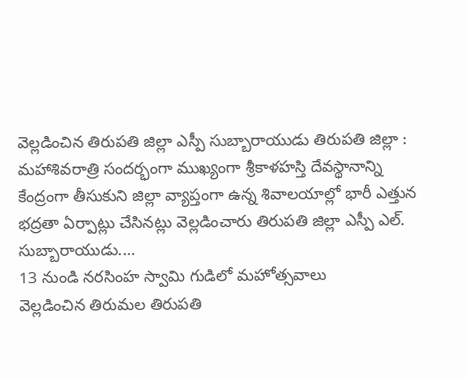వెల్లడించిన తిరుపతి జిల్లా ఎస్పీ సుబ్బారాయుడు తిరుపతి జిల్లా : మహాశివరాత్రి సందర్భంగా ముఖ్యంగా శ్రీకాళహస్తి దేవస్థానాన్ని కేంద్రంగా తీసుకుని జిల్లా వ్యాప్తంగా ఉన్న శివాలయాల్లో భారీ ఎత్తున భద్రతా ఏర్పాట్లు చేసినట్లు వెల్లడించారు తిరుపతి జిల్లా ఎస్పీ ఎల్. సుబ్బారాయుడు.…
13 నుండి నరసింహ స్వామి గుడిలో మహోత్సవాలు
వెల్లడించిన తిరుమల తిరుపతి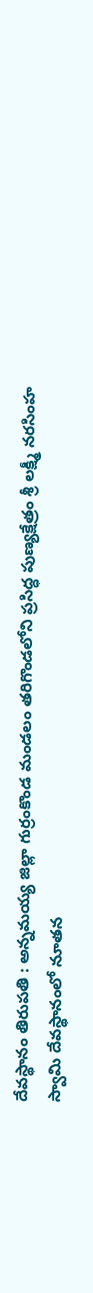దేవస్థానం తిరుపతి : అన్నమయ్య జిల్లా గుర్రంకొండ మండలం తరిగొండలోని ప్రసిద్ధ పుణ్యక్షేత్రం శ్రీ లక్ష్మీ నరసింహ స్వామి దేవస్థానంలో నూతన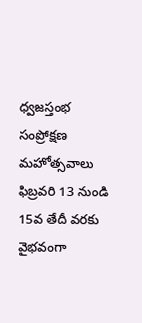ధ్వజస్తంభ సంప్రోక్షణ మహోత్సవాలు ఫిబ్రవరి 13 నుండి 15వ తేదీ వరకు వైభవంగా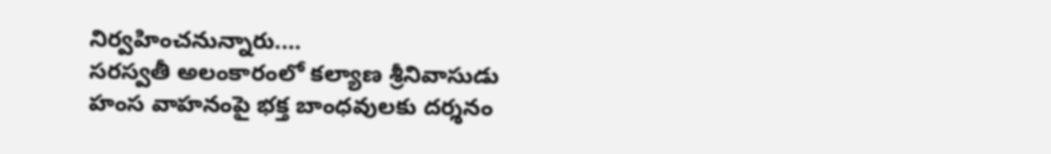నిర్వహించనున్నారు.…
సరస్వతీ అలంకారంలో కల్యాణ శ్రీనివాసుడు
హంస వాహనంపై భక్త బాంధవులకు దర్శనం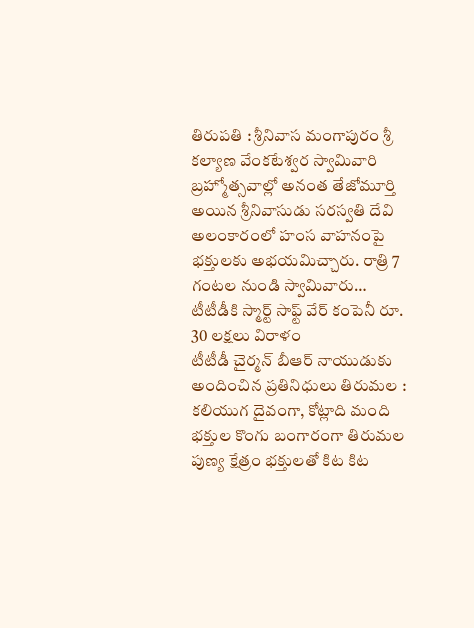తిరుపతి : శ్రీనివాస మంగాపురం శ్రీ కల్యాణ వేంకటేశ్వర స్వామివారి బ్రహ్మోత్సవాల్లో అనంత తేజోమూర్తి అయిన శ్రీనివాసుడు సరస్వతి దేవి అలంకారంలో హంస వాహనంపై భక్తులకు అభయమిచ్చారు. రాత్రి 7 గంటల నుండి స్వామివారు…
టీటీడీకి స్మార్ట్ సాఫ్ట్ వేర్ కంపెనీ రూ. 30 లక్షలు విరాళం
టీటీడీ చైర్మన్ బీఆర్ నాయుడుకు అందించిన ప్రతినిధులు తిరుమల : కలియుగ దైవంగా, కోట్లాది మంది భక్తుల కొంగు బంగారంగా తిరుమల పుణ్య క్షేత్రం భక్తులతో కిట కిట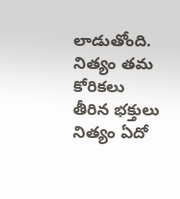లాడుతోంది. నిత్యం తమ కోరికలు తీరిన భక్తులు నిత్యం ఏదో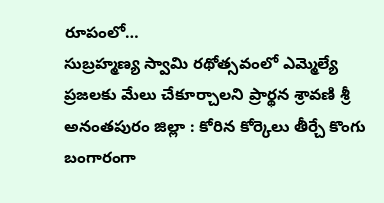రూపంలో…
సుబ్రహ్మణ్య స్వామి రథోత్సవంలో ఎమ్మెల్యే
ప్రజలకు మేలు చేకూర్చాలని ప్రార్థన శ్రావణి శ్రీ అనంతపురం జిల్లా : కోరిన కోర్కెలు తీర్చే కొంగు బంగారంగా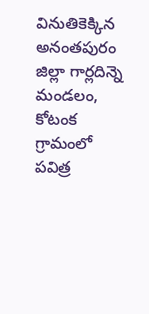వినుతికెక్కిన అనంతపురం జిల్లా గార్లదిన్నె మండలం, కోటంక గ్రామంలో పవిత్ర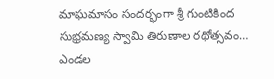మాఘమాసం సందర్భంగా శ్రీ గుంటికింద సుభ్రమణ్య స్వామి తిరుణాల రథోత్సవం…
ఎండల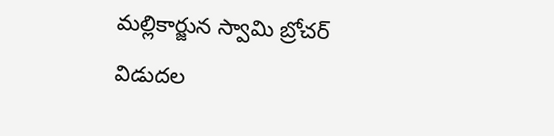మల్లికార్జున స్వామి బ్రోచర్ విడుదల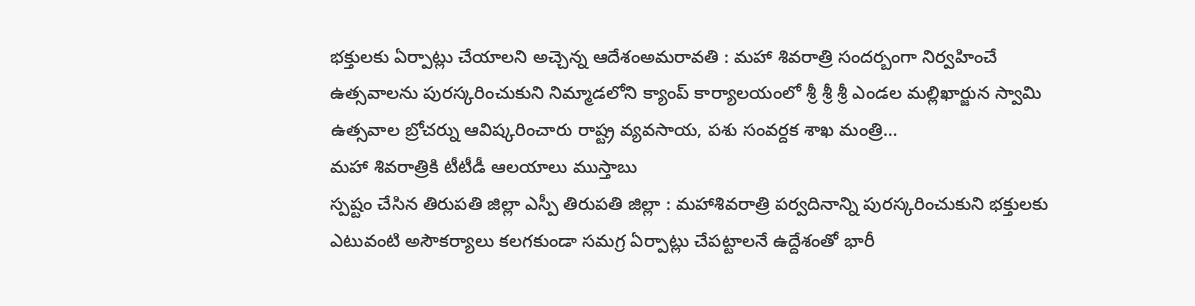భక్తులకు ఏర్పాట్లు చేయాలని అచ్చెన్న ఆదేశంఅమరావతి : మహా శివరాత్రి సందర్బంగా నిర్వహించే ఉత్సవాలను పురస్కరించుకుని నిమ్మాడలోని క్యాంప్ కార్యాలయంలో శ్రీ శ్రీ శ్రీ ఎండల మల్లిఖార్జున స్వామి ఉత్సవాల బ్రోచర్ను ఆవిష్కరించారు రాష్ట్ర వ్యవసాయ, పశు సంవర్దక శాఖ మంత్రి…
మహా శివరాత్రికి టీటీడీ ఆలయాలు ముస్తాబు
స్పష్టం చేసిన తిరుపతి జిల్లా ఎస్పీ తిరుపతి జిల్లా : మహాశివరాత్రి పర్వదినాన్ని పురస్కరించుకుని భక్తులకు ఎటువంటి అసౌకర్యాలు కలగకుండా సమగ్ర ఏర్పాట్లు చేపట్టాలనే ఉద్దేశంతో భారీ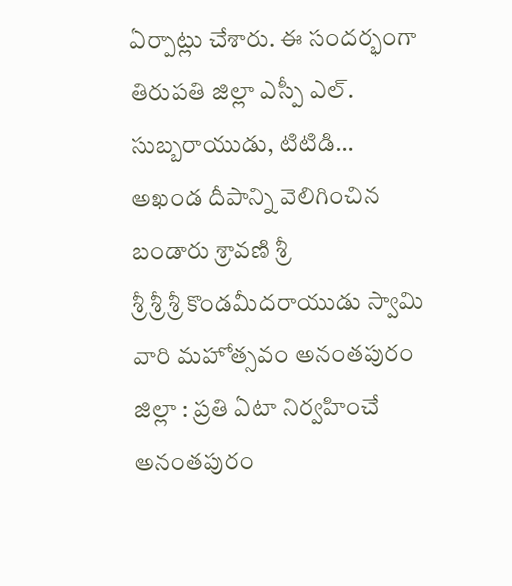ఏర్పాట్లు చేశారు. ఈ సందర్భంగా తిరుపతి జిల్లా ఎస్పీ ఎల్. సుబ్బరాయుడు, టిటిడి…
అఖండ దీపాన్ని వెలిగించిన బండారు శ్రావణి శ్రీ
శ్రీ శ్రీ శ్రీ కొండమీదరాయుడు స్వామి వారి మహోత్సవం అనంతపురం జిల్లా : ప్రతి ఏటా నిర్వహించే అనంతపురం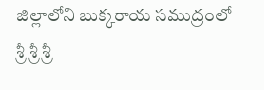జిల్లాలోని బుక్కరాయ సముద్రంలో శ్రీ శ్రీ శ్రీ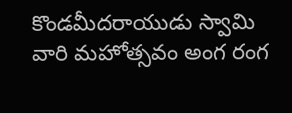కొండమీదరాయుడు స్వామి వారి మహోత్సవం అంగ రంగ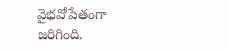వైభవోపేతంగా జరిగింది.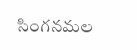సింగనమల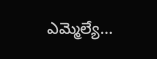ఎమ్మెల్యే…